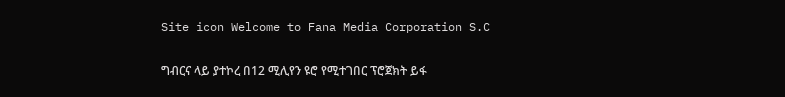Site icon Welcome to Fana Media Corporation S.C

ግብርና ላይ ያተኮረ በ12 ሚሊየን ዩሮ የሚተገበር ፕሮጀክት ይፋ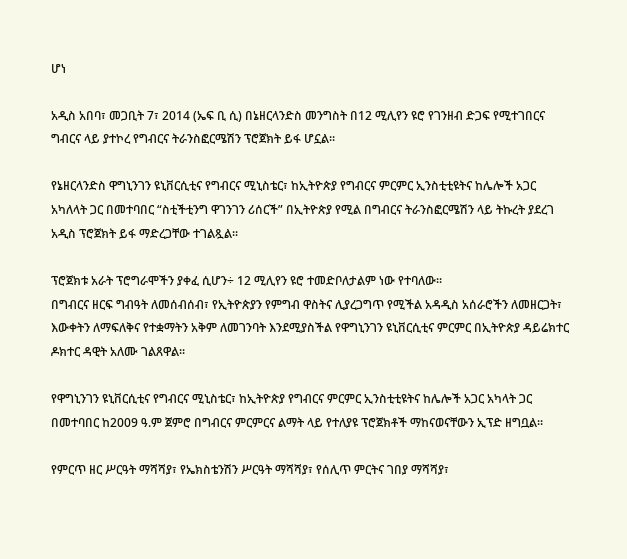ሆነ

አዲስ አበባ፣ መጋቢት 7፣ 2014 (ኤፍ ቢ ሲ) በኔዘርላንድስ መንግስት በ12 ሚሊየን ዩሮ የገንዘብ ድጋፍ የሚተገበርና ግብርና ላይ ያተኮረ የግብርና ትራንስፎርሜሽን ፕሮጀክት ይፋ ሆኗል።

የኔዘርላንድስ ዋግኒንገን ዩኒቨርሲቲና የግብርና ሚኒስቴር፣ ከኢትዮጵያ የግብርና ምርምር ኢንስቲቲዩትና ከሌሎች አጋር አካለላት ጋር በመተባበር “ስቲችቲንግ ዋገንገን ሪሰርች” በኢትዮጵያ የሚል በግብርና ትራንስፎርሜሽን ላይ ትኩረት ያደረገ አዲስ ፕሮጀክት ይፋ ማድረጋቸው ተገልጿል፡፡

ፕሮጀክቱ አራት ፕሮግራሞችን ያቀፈ ሲሆን÷ 12 ሚሊየን ዩሮ ተመድቦለታልም ነው የተባለው፡፡
በግብርና ዘርፍ ግብዓት ለመሰብሰብ፣ የኢትዮጵያን የምግብ ዋስትና ሊያረጋግጥ የሚችል አዳዲስ አሰራሮችን ለመዘርጋት፣ እውቀትን ለማፍለቅና የተቋማትን አቅም ለመገንባት እንደሚያስችል የዋግኒንገን ዩኒቨርሲቲና ምርምር በኢትዮጵያ ዳይሬክተር ዶክተር ዳዊት አለሙ ገልጸዋል፡፡

የዋግኒንገን ዩኒቨርሲቲና የግብርና ሚኒስቴር፣ ከኢትዮጵያ የግብርና ምርምር ኢንስቲቲዩትና ከሌሎች አጋር አካላት ጋር በመተባበር ከ2009 ዓ.ም ጀምሮ በግብርና ምርምርና ልማት ላይ የተለያዩ ፕሮጀክቶች ማከናወናቸውን ኢፕድ ዘግቧል።

የምርጥ ዘር ሥርዓት ማሻሻያ፣ የኤክስቴንሽን ሥርዓት ማሻሻያ፣ የሰሊጥ ምርትና ገበያ ማሻሻያ፣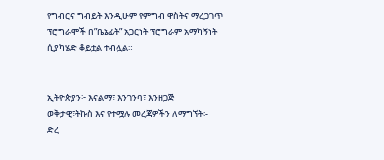የግብርና ግብይት እንዲሁም የምግብ ዋስትና ማረጋገጥ ፕሮግራሞች በ”ቤኔፊት” አጋርነት ፕሮግራም አማካኝነት ሲያካሄድ ቆይቷል ተብሏል።


ኢትዮጵያን፦ እናልማ፣ እንገንባ፣ እንዘጋጅ
ወቅታዊ፣ትኩስ እና የተሟሉ መረጃዎችን ለማግኘት፡-
ድረ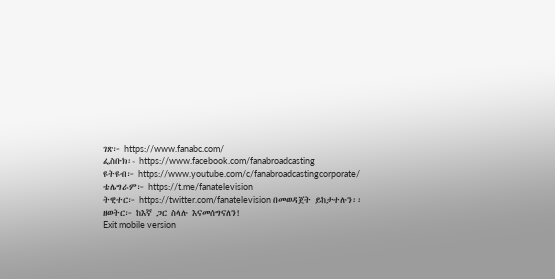ገጽ፦ https://www.fanabc.com/
ፌስቡክ፡- https://www.facebook.com/fanabroadcasting
ዩትዩብ፦ https://www.youtube.com/c/fanabroadcastingcorporate/
ቴሌግራም፦ https://t.me/fanatelevision
ትዊተር፦ https://twitter.com/fanatelevision በመወዳጀት ይከታተሉን፡፡
ዘወትር፦ ከእኛ ጋር ስላሉ እናመሰግናለን!
Exit mobile version